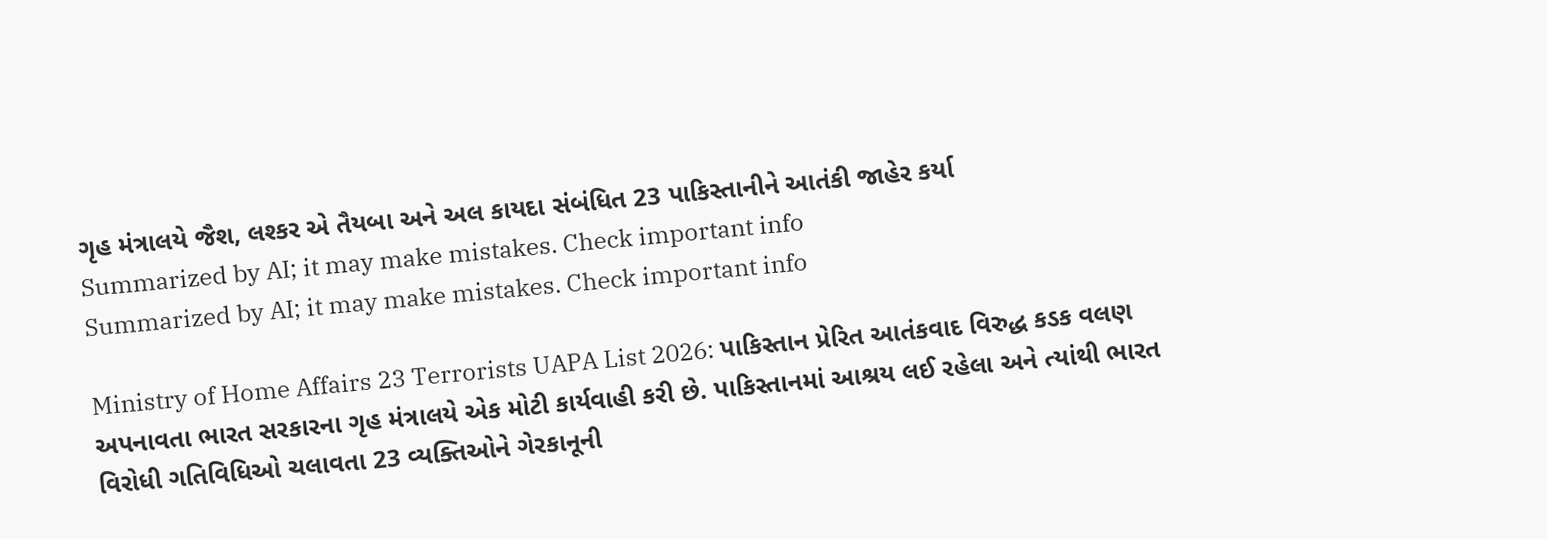ગૃહ મંત્રાલયે જૈશ, લશ્કર એ તૈયબા અને અલ કાયદા સંબંધિત 23 પાકિસ્તાનીને આતંકી જાહેર કર્યા
Summarized by AI; it may make mistakes. Check important info
Summarized by AI; it may make mistakes. Check important info

Ministry of Home Affairs 23 Terrorists UAPA List 2026: પાકિસ્તાન પ્રેરિત આતંકવાદ વિરુદ્ધ કડક વલણ અપનાવતા ભારત સરકારના ગૃહ મંત્રાલયે એક મોટી કાર્યવાહી કરી છે. પાકિસ્તાનમાં આશ્રય લઈ રહેલા અને ત્યાંથી ભારત વિરોધી ગતિવિધિઓ ચલાવતા 23 વ્યક્તિઓને ગેરકાનૂની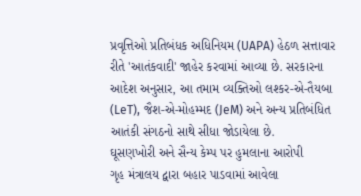પ્રવૃત્તિઓ પ્રતિબંધક અધિનિયમ (UAPA) હેઠળ સત્તાવાર રીતે 'આતંકવાદી' જાહેર કરવામાં આવ્યા છે. સરકારના આદેશ અનુસાર, આ તમામ વ્યક્તિઓ લશ્કર-એ-તૈયબા (LeT), જૈશ-એ-મોહમ્મદ (JeM) અને અન્ય પ્રતિબંધિત આતંકી સંગઠનો સાથે સીધા જોડાયેલા છે.
ઘૂસણખોરી અને સૈન્ય કેમ્પ પર હુમલાના આરોપી
ગૃહ મંત્રાલય દ્વારા બહાર પાડવામાં આવેલા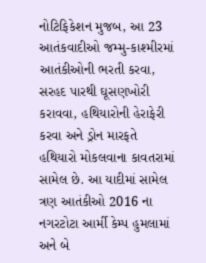નોટિફિકેશન મુજબ, આ 23 આતંકવાદીઓ જમ્મુ-કાશ્મીરમાં આતંકીઓની ભરતી કરવા, સરહદ પારથી ઘૂસણખોરી કરાવવા, હથિયારોની હેરાફેરી કરવા અને ડ્રોન મારફતે હથિયારો મોકલવાના કાવતરામાં સામેલ છે. આ યાદીમાં સામેલ ત્રણ આતંકીઓ 2016 ના નગરટોટા આર્મી કેમ્પ હુમલામાં અને બે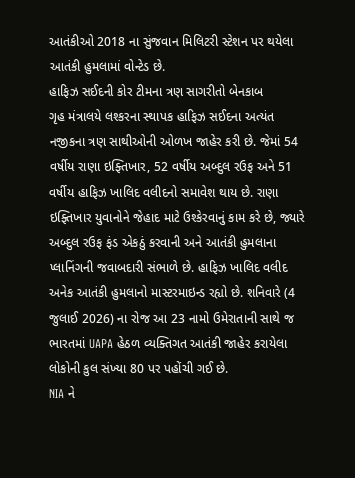આતંકીઓ 2018 ના સુંજવાન મિલિટરી સ્ટેશન પર થયેલા આતંકી હુમલામાં વોન્ટેડ છે.
હાફિઝ સઈદની કોર ટીમના ત્રણ સાગરીતો બેનકાબ
ગૃહ મંત્રાલયે લશ્કરના સ્થાપક હાફિઝ સઈદના અત્યંત નજીકના ત્રણ સાથીઓની ઓળખ જાહેર કરી છે. જેમાં 54 વર્ષીય રાણા ઇફ્તિખાર, 52 વર્ષીય અબ્દુલ રઉફ અને 51 વર્ષીય હાફિઝ ખાલિદ વલીદનો સમાવેશ થાય છે. રાણા ઇફ્તિખાર યુવાનોને જેહાદ માટે ઉશ્કેરવાનું કામ કરે છે, જ્યારે અબ્દુલ રઉફ ફંડ એકઠું કરવાની અને આતંકી હુમલાના પ્લાનિંગની જવાબદારી સંભાળે છે. હાફિઝ ખાલિદ વલીદ અનેક આતંકી હુમલાનો માસ્ટરમાઇન્ડ રહ્યો છે. શનિવારે (4 જુલાઈ 2026) ના રોજ આ 23 નામો ઉમેરાતાની સાથે જ ભારતમાં UAPA હેઠળ વ્યક્તિગત આતંકી જાહેર કરાયેલા લોકોની કુલ સંખ્યા 80 પર પહોંચી ગઈ છે.
NIA ને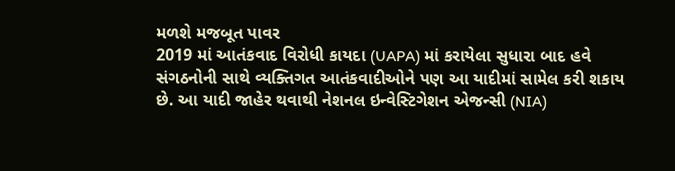મળશે મજબૂત પાવર
2019 માં આતંકવાદ વિરોધી કાયદા (UAPA) માં કરાયેલા સુધારા બાદ હવે સંગઠનોની સાથે વ્યક્તિગત આતંકવાદીઓને પણ આ યાદીમાં સામેલ કરી શકાય છે. આ યાદી જાહેર થવાથી નેશનલ ઇન્વેસ્ટિગેશન એજન્સી (NIA)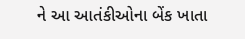ને આ આતંકીઓના બેંક ખાતા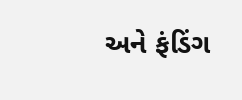અને ફંડિંગ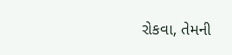રોકવા, તેમની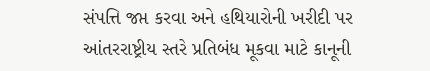સંપત્તિ જપ્ત કરવા અને હથિયારોની ખરીદી પર આંતરરાષ્ટ્રીય સ્તરે પ્રતિબંધ મૂકવા માટે કાનૂની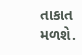તાકાત મળશે.